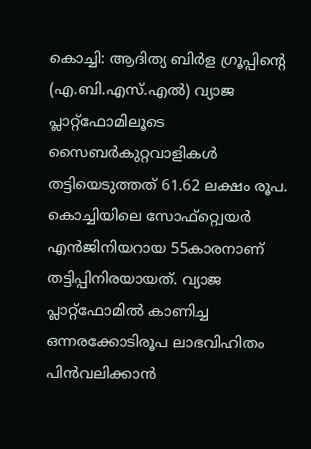കൊച്ചി: ആദിത്യ ബിർള ഗ്രൂപ്പിന്റെ (എ.ബി.എസ്.എൽ) വ്യാജ പ്ലാറ്റ്ഫോമിലൂടെ സൈബർകുറ്റവാളികൾ തട്ടിയെടുത്തത് 61.62 ലക്ഷം രൂപ. കൊച്ചിയിലെ സോഫ്റ്റ്വെയർ എൻജിനിയറായ 55കാരനാണ് തട്ടിപ്പിനിരയായത്. വ്യാജ പ്ലാറ്റ്ഫോമിൽ കാണിച്ച ഒന്നരക്കോടിരൂപ ലാഭവിഹിതം പിൻവലിക്കാൻ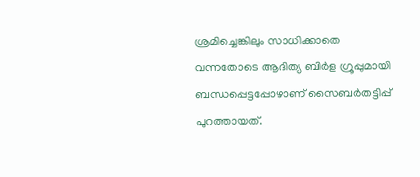ശ്രമിച്ചെങ്കിലും സാധിക്കാതെ വന്നതോടെ ആദിത്യ ബിർള ഗ്രൂപ്പുമായി ബന്ധപ്പെട്ടപ്പോഴാണ് സൈബർതട്ടിപ്പ് പുറത്തായത്.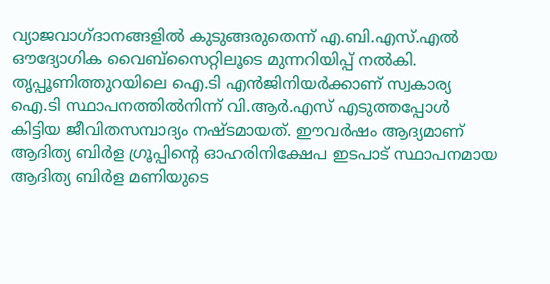വ്യാജവാഗ്ദാനങ്ങളിൽ കുടുങ്ങരുതെന്ന് എ.ബി.എസ്.എൽ ഔദ്യോഗിക വൈബ്സൈറ്റിലൂടെ മുന്നറിയിപ്പ് നൽകി.
തൃപ്പൂണിത്തുറയിലെ ഐ.ടി എൻജിനിയർക്കാണ് സ്വകാര്യ ഐ.ടി സ്ഥാപനത്തിൽനിന്ന് വി.ആർ.എസ് എടുത്തപ്പോൾ കിട്ടിയ ജീവിതസമ്പാദ്യം നഷ്ടമായത്. ഈവർഷം ആദ്യമാണ് ആദിത്യ ബിർള ഗ്രൂപ്പിന്റെ ഓഹരിനിക്ഷേപ ഇടപാട് സ്ഥാപനമായ ആദിത്യ ബിർള മണിയുടെ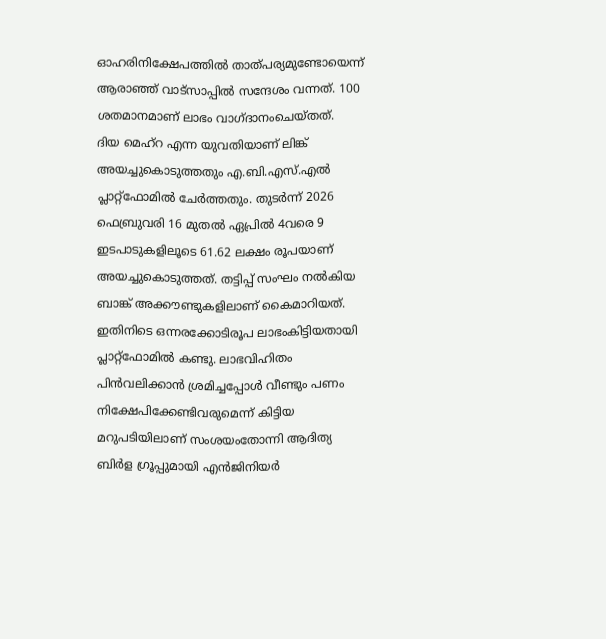ഓഹരിനിക്ഷേപത്തിൽ താത്പര്യമുണ്ടോയെന്ന് ആരാഞ്ഞ് വാട്സാപ്പിൽ സന്ദേശം വന്നത്. 100 ശതമാനമാണ് ലാഭം വാഗ്ദാനംചെയ്തത്.
ദിയ മെഹ്റ എന്ന യുവതിയാണ് ലിങ്ക് അയച്ചുകൊടുത്തതും എ.ബി.എസ്.എൽ പ്ലാറ്റ്ഫോമിൽ ചേർത്തതും. തുടർന്ന് 2026 ഫെബ്രുവരി 16 മുതൽ ഏപ്രിൽ 4വരെ 9 ഇടപാടുകളിലൂടെ 61.62 ലക്ഷം രൂപയാണ് അയച്ചുകൊടുത്തത്. തട്ടിപ്പ് സംഘം നൽകിയ ബാങ്ക് അക്കൗണ്ടുകളിലാണ് കൈമാറിയത്. ഇതിനിടെ ഒന്നരക്കോടിരൂപ ലാഭംകിട്ടിയതായി പ്ലാറ്റ്ഫോമിൽ കണ്ടു. ലാഭവിഹിതം പിൻവലിക്കാൻ ശ്രമിച്ചപ്പോൾ വീണ്ടും പണം നിക്ഷേപിക്കേണ്ടിവരുമെന്ന് കിട്ടിയ മറുപടിയിലാണ് സംശയംതോന്നി ആദിത്യ ബിർള ഗ്രൂപ്പുമായി എൻജിനിയർ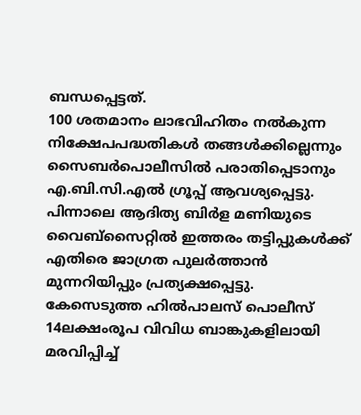ബന്ധപ്പെട്ടത്.
100 ശതമാനം ലാഭവിഹിതം നൽകുന്ന നിക്ഷേപപദ്ധതികൾ തങ്ങൾക്കില്ലെന്നും സൈബർപൊലീസിൽ പരാതിപ്പെടാനും എ.ബി.സി.എൽ ഗ്രൂപ്പ് ആവശ്യപ്പെട്ടു. പിന്നാലെ ആദിത്യ ബിർള മണിയുടെ വൈബ്സൈറ്റിൽ ഇത്തരം തട്ടിപ്പുകൾക്ക് എതിരെ ജാഗ്രത പുലർത്താൻ മുന്നറിയിപ്പും പ്രത്യക്ഷപ്പെട്ടു. കേസെടുത്ത ഹിൽപാലസ് പൊലീസ് 14ലക്ഷംരൂപ വിവിധ ബാങ്കുകളിലായി മരവിപ്പിച്ച്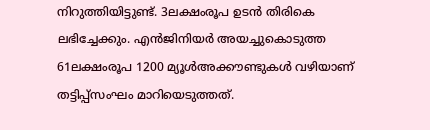നിറുത്തിയിട്ടുണ്ട്. 3ലക്ഷംരൂപ ഉടൻ തിരികെ ലഭിച്ചേക്കും. എൻജിനിയർ അയച്ചുകൊടുത്ത 61ലക്ഷംരൂപ 1200 മ്യൂൾഅക്കൗണ്ടുകൾ വഴിയാണ് തട്ടിപ്പ്സംഘം മാറിയെടുത്തത്.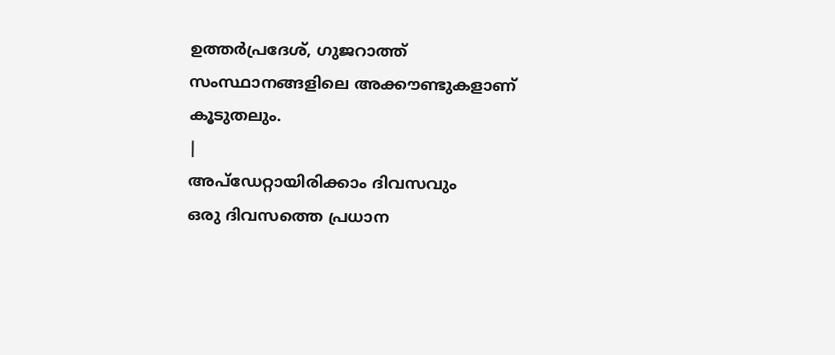ഉത്തർപ്രദേശ്, ഗുജറാത്ത് സംസ്ഥാനങ്ങളിലെ അക്കൗണ്ടുകളാണ് കൂടുതലും.
|
അപ്ഡേറ്റായിരിക്കാം ദിവസവും
ഒരു ദിവസത്തെ പ്രധാന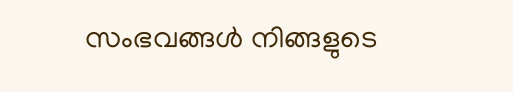സംഭവങ്ങൾ നിങ്ങളുടെ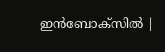ഇൻബോക്സിൽ |